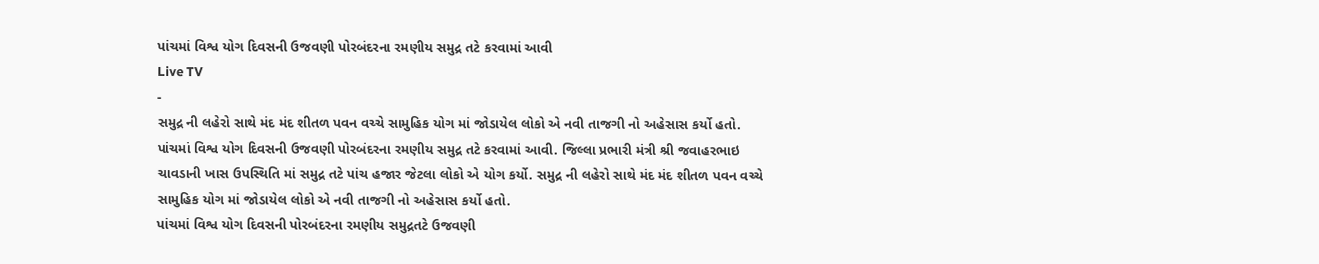પાંચમાં વિશ્વ યોગ દિવસની ઉજવણી પોરબંદરના રમણીય સમુદ્ર તટે કરવામાં આવી
Live TV
-
સમુદ્ર ની લહેરો સાથે મંદ મંદ શીતળ પવન વચ્ચે સામુહિક યોગ માં જોડાયેલ લોકો એ નવી તાજગી નો અહેસાસ કર્યો હતો.
પાંચમાં વિશ્વ યોગ દિવસની ઉજવણી પોરબંદરના રમણીય સમુદ્ર તટે કરવામાં આવી. જિલ્લા પ્રભારી મંત્રી શ્રી જવાહરભાઇ ચાવડાની ખાસ ઉપસ્થિતિ માં સમુદ્ર તટે પાંચ હજાર જેટલા લોકો એ યોગ કર્યો. સમુદ્ર ની લહેરો સાથે મંદ મંદ શીતળ પવન વચ્ચે સામુહિક યોગ માં જોડાયેલ લોકો એ નવી તાજગી નો અહેસાસ કર્યો હતો.
પાંચમાં વિશ્વ યોગ દિવસની પોરબંદરના રમણીય સમુદ્રતટે ઉજવણી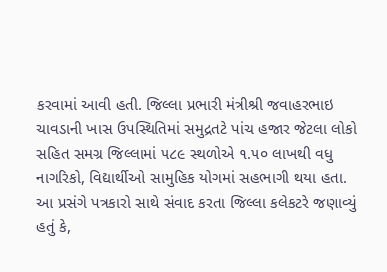કરવામાં આવી હતી. જિલ્લા પ્રભારી મંત્રીશ્રી જવાહરભાઇ ચાવડાની ખાસ ઉપસ્થિતિમાં સમુદ્રતટે પાંચ હજાર જેટલા લોકો સહિત સમગ્ર જિલ્લામાં ૫૮૯ સ્થળોએ ૧.૫૦ લાખથી વધુ નાગરિકો, વિદ્યાર્થીઓ સામુહિક યોગમાં સહભાગી થયા હતા.
આ પ્રસંગે પત્રકારો સાથે સંવાદ કરતા જિલ્લા કલેકટરે જણાવ્યું હતું કે,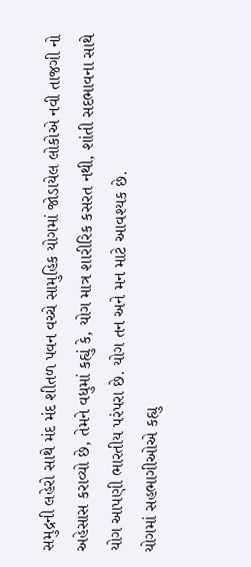સમુદ્રની લહેરો સાથે મંદ મંદ શીતળ પવન વચ્ચે સામુહિક યોગમાં જોડાયેલ લોકોએ નવી તાજગી નો અહેસાસ કરાવ્યો છે, તેમને વધુમાં કહ્યું કે, યોગ માત્ર શારીરિક કસરત નથી, શાંતી સદભાવના સાથે યોગ આપણી ભારતીય પરંપરા છે. યોગ તન અને મન માટે આવશ્યક છે.
યોગમાં સહભાગીઓએ કહ્યુ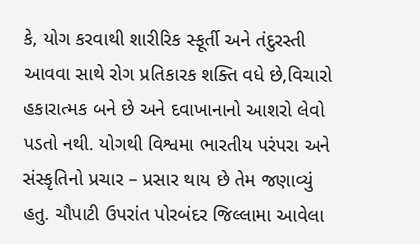કે, યોગ કરવાથી શારીરિક સ્ફૂર્તી અને તંદુરસ્તી આવવા સાથે રોગ પ્રતિકારક શક્તિ વધે છે,વિચારો હકારાત્મક બને છે અને દવાખાનાનો આશરો લેવો પડતો નથી. યોગથી વિશ્વમા ભારતીય પરંપરા અને સંસ્કૃતિનો પ્રચાર – પ્રસાર થાય છે તેમ જણાવ્યું હતુ. ચૌપાટી ઉપરાંત પોરબંદર જિલ્લામા આવેલા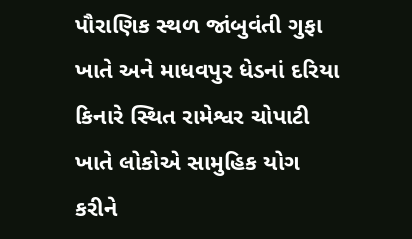પૌરાણિક સ્થળ જાંબુવંતી ગુફા ખાતે અને માધવપુર ધેડનાં દરિયા કિનારે સ્થિત રામેશ્વર ચોપાટી ખાતે લોકોએ સામુહિક યોગ કરીને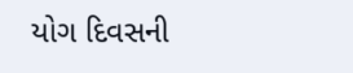યોગ દિવસની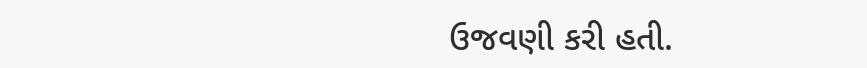ઉજવણી કરી હતી.